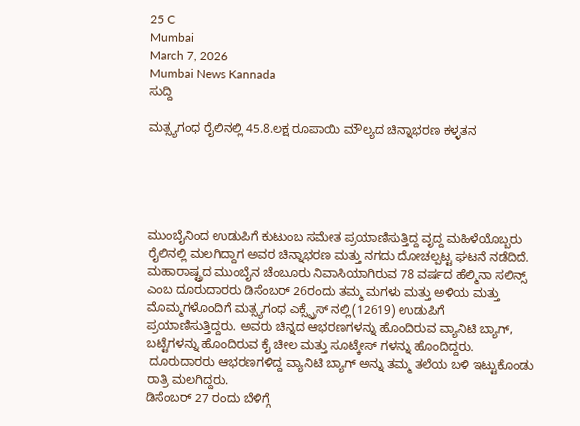25 C
Mumbai
March 7, 2026
Mumbai News Kannada
ಸುದ್ದಿ

ಮತ್ಸ್ಯಗಂಧ ರೈಲಿನಲ್ಲಿ 45.8.ಲಕ್ಷ ರೂಪಾಯಿ ಮೌಲ್ಯದ ಚಿನ್ನಾಭರಣ ಕಳ್ಳತನ





ಮುಂಬೈನಿಂದ ಉಡುಪಿಗೆ ಕುಟುಂಬ ಸಮೇತ ಪ್ರಯಾಣಿಸುತ್ತಿದ್ದ ವೃದ್ದ ಮಹಿಳೆಯೊಬ್ಬರು ರೈಲಿನಲ್ಲಿ ಮಲಗಿದ್ದಾಗ ಅವರ ಚಿನ್ನಾಭರಣ ಮತ್ತು ನಗದು ದೋಚಲ್ಪಟ್ಟ ಘಟನೆ ನಡೆದಿದೆ. ಮಹಾರಾಷ್ಟ್ರದ ಮುಂಬೈನ ಚೆಂಬೂರು ನಿವಾಸಿಯಾಗಿರುವ 78 ವರ್ಷದ ಹೆಲ್ಮಿನಾ ಸಲಿನ್ಸ್ ಎಂಬ ದೂರುದಾರರು ಡಿಸೆಂಬರ್ 26ರಂದು ತಮ್ಮ ಮಗಳು ಮತ್ತು ಅಳಿಯ ಮತ್ತು ಮೊಮ್ಮಗಳೊಂದಿಗೆ ಮತ್ಸ್ಯಗಂಧ ಎಕ್ಸ್ಪ್ರೆಸ್ ನಲ್ಲಿ(12619) ಉಡುಪಿಗೆ ಪ್ರಯಾಣಿಸುತ್ತಿದ್ದರು. ಅವರು ಚಿನ್ನದ ಆಭರಣಗಳನ್ನು ಹೊಂದಿರುವ ವ್ಯಾನಿಟಿ ಬ್ಯಾಗ್, ಬಟ್ಟೆಗಳನ್ನು ಹೊಂದಿರುವ ಕೈ ಚೀಲ ಮತ್ತು ಸೂಟ್ಕೇಸ್ ಗಳನ್ನು ಹೊಂದಿದ್ದರು.
 ದೂರುದಾರರು ಆಭರಣಗಳಿದ್ದ ವ್ಯಾನಿಟಿ ಬ್ಯಾಗ್ ಅನ್ನು ತಮ್ಮ ತಲೆಯ ಬಳಿ ಇಟ್ಟುಕೊಂಡು ರಾತ್ರಿ ಮಲಗಿದ್ದರು.
ಡಿಸೆಂಬರ್ 27 ರಂದು ಬೆಳಿಗ್ಗೆ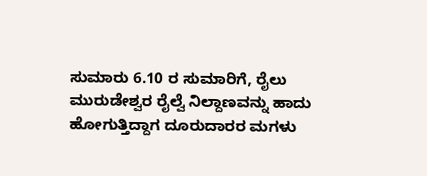ಸುಮಾರು 6.10 ರ ಸುಮಾರಿಗೆ, ರೈಲು ಮುರುಡೇಶ್ವರ ರೈಲ್ವೆ ನಿಲ್ದಾಣವನ್ನು ಹಾದು ಹೋಗುತ್ತಿದ್ದಾಗ ದೂರುದಾರರ ಮಗಳು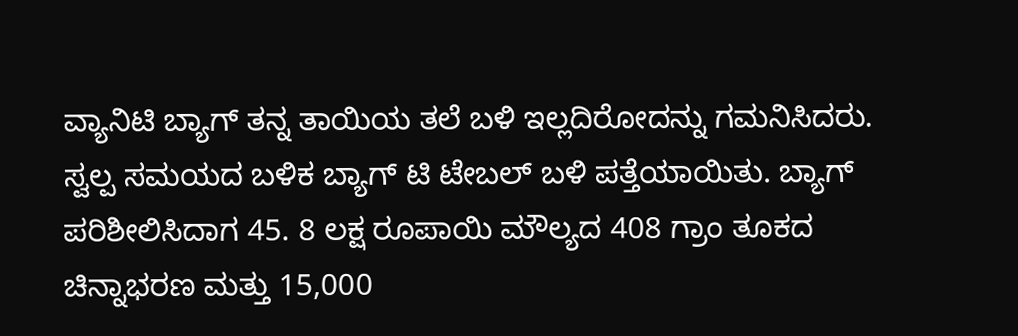ವ್ಯಾನಿಟಿ ಬ್ಯಾಗ್ ತನ್ನ ತಾಯಿಯ ತಲೆ ಬಳಿ ಇಲ್ಲದಿರೋದನ್ನು ಗಮನಿಸಿದರು. ಸ್ವಲ್ಪ ಸಮಯದ ಬಳಿಕ ಬ್ಯಾಗ್ ಟಿ ಟೇಬಲ್ ಬಳಿ ಪತ್ತೆಯಾಯಿತು. ಬ್ಯಾಗ್ ಪರಿಶೀಲಿಸಿದಾಗ 45. 8 ಲಕ್ಷ ರೂಪಾಯಿ ಮೌಲ್ಯದ 408 ಗ್ರಾಂ ತೂಕದ ಚಿನ್ನಾಭರಣ ಮತ್ತು 15,000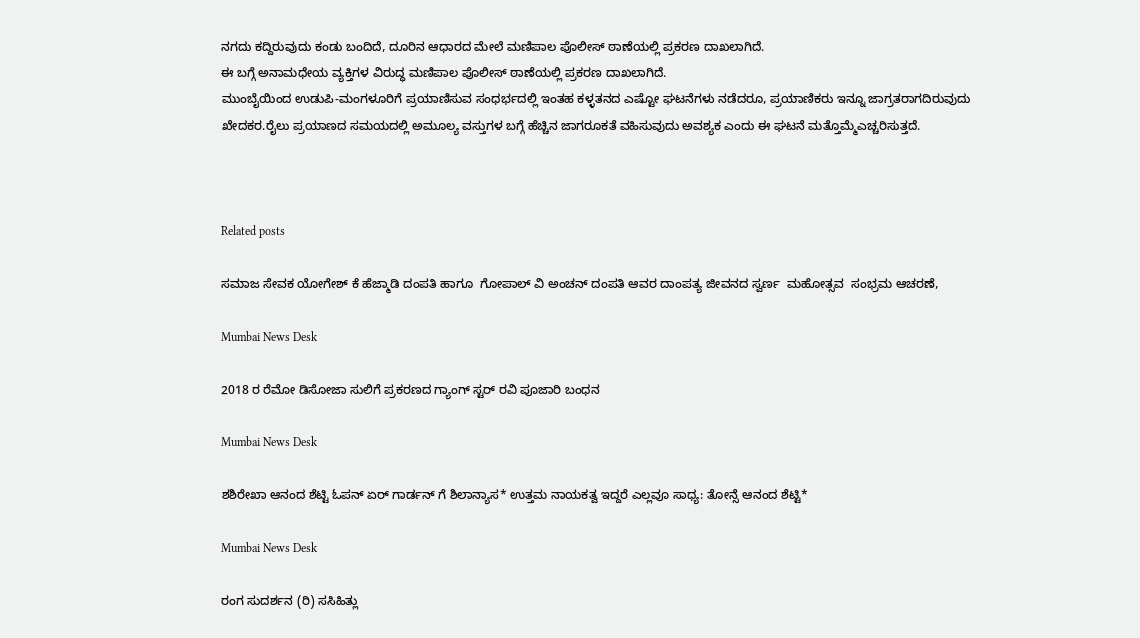ನಗದು ಕದ್ದಿರುವುದು ಕಂಡು ಬಂದಿದೆ, ದೂರಿನ ಆಧಾರದ ಮೇಲೆ ಮಣಿಪಾಲ ಪೊಲೀಸ್ ಠಾಣೆಯಲ್ಲಿ ಪ್ರಕರಣ ದಾಖಲಾಗಿದೆ.
ಈ ಬಗ್ಗೆ ಅನಾಮಧೇಯ ವ್ಯಕ್ತಿಗಳ ವಿರುದ್ಧ ಮಣಿಪಾಲ ಪೊಲೀಸ್ ಠಾಣೆಯಲ್ಲಿ ಪ್ರಕರಣ ದಾಖಲಾಗಿದೆ.
ಮುಂಬೈಯಿಂದ ಉಡುಪಿ-ಮಂಗಳೂರಿಗೆ ಪ್ರಯಾಣಿಸುವ ಸಂಧರ್ಭದಲ್ಲಿ ಇಂತಹ ಕಳ್ಳತನದ ಎಷ್ಟೋ ಘಟನೆಗಳು ನಡೆದರೂ, ಪ್ರಯಾಣಿಕರು ಇನ್ನೂ ಜಾಗ್ರತರಾಗದಿರುವುದು ಖೇದಕರ.ರೈಲು ಪ್ರಯಾಣದ ಸಮಯದಲ್ಲಿ ಅಮೂಲ್ಯ ವಸ್ತುಗಳ ಬಗ್ಗೆ ಹೆಚ್ಚಿನ ಜಾಗರೂಕತೆ ವಹಿಸುವುದು ಅವಶ್ಯಕ ಎಂದು ಈ ಘಟನೆ ಮತ್ತೊಮ್ಮೆಎಚ್ಚರಿಸುತ್ತದೆ.



Related posts

ಸಮಾಜ ಸೇವಕ ಯೋಗೇಶ್ ಕೆ ಹೆಜ್ಮಾಡಿ‌‌ ದಂಪತಿ ಹಾಗೂ  ಗೋಪಾಲ್ ವಿ ಅಂಚನ್ ದಂಪತಿ ಆವರ ದಾಂಪತ್ಯ ಜೀವನದ ಸ್ವರ್ಣ  ಮಹೋತ್ಸವ  ಸಂಭ್ರಮ ಆಚರಣೆ,

Mumbai News Desk

2018 ರ ರೆಮೋ ಡಿಸೋಜಾ ಸುಲಿಗೆ ಪ್ರಕರಣದ ಗ್ಯಾಂಗ್ ಸ್ಟರ್ ರವಿ ಪೂಜಾರಿ ಬಂಧನ

Mumbai News Desk

ಶಶಿರೇಖಾ ಆನಂದ ಶೆಟ್ಟಿ ಓಪನ್ ಏರ್ ಗಾರ್ಡನ್ ಗೆ ಶಿಲಾನ್ಯಾಸ* ಉತ್ತಮ ನಾಯಕತ್ವ ಇದ್ದರೆ ಎಲ್ಲವೂ ಸಾಧ್ಯ: ತೋನ್ಸೆ ಆನಂದ ಶೆಟ್ಟಿ*

Mumbai News Desk

ರಂಗ ಸುದರ್ಶನ (ರಿ) ಸಸಿಹಿತ್ಲು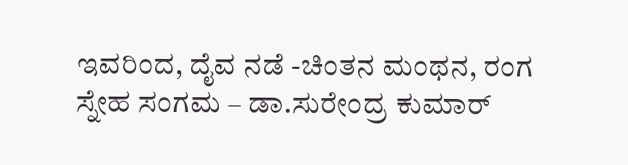ಇವರಿಂದ, ದೈವ ನಡೆ -ಚಿಂತನ ಮಂಥನ, ರಂಗ ಸ್ನೇಹ ಸಂಗಮ – ಡಾ.ಸುರೇಂದ್ರ ಕುಮಾರ್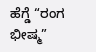ಹೆಗ್ಡೆ “ರಂಗ ಭೀಷ್ಮ”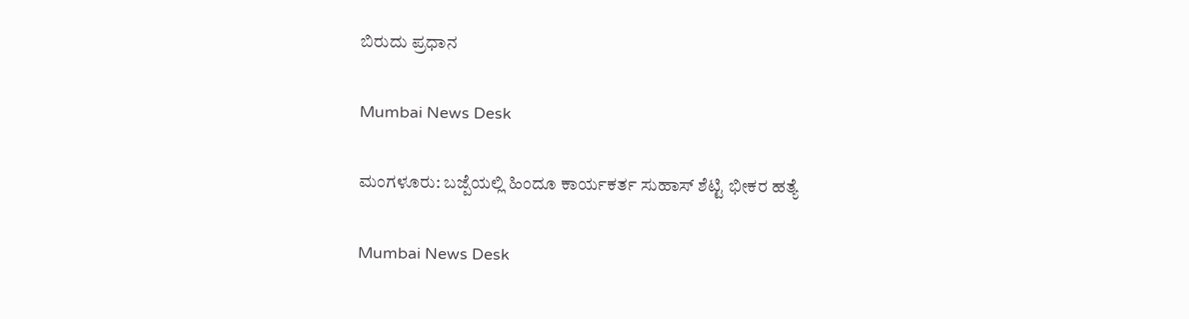ಬಿರುದು ಪ್ರಧಾನ

Mumbai News Desk

ಮಂಗಳೂರು: ಬಜ್ಪೆಯಲ್ಲಿ ಹಿಂದೂ ಕಾರ್ಯಕರ್ತ ಸುಹಾಸ್ ಶೆಟ್ಟಿ ಭೀಕರ ಹತ್ಯೆ

Mumbai News Desk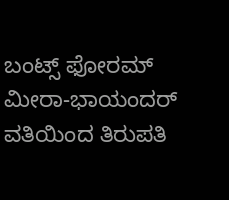ಬಂಟ್ಸ್ ಫೋರಮ್ ಮೀರಾ-ಭಾಯಂದರ್ ವತಿಯಿಂದ ತಿರುಪತಿ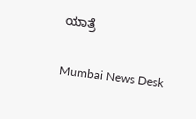ಯಾತ್ರೆ

Mumbai News Desk